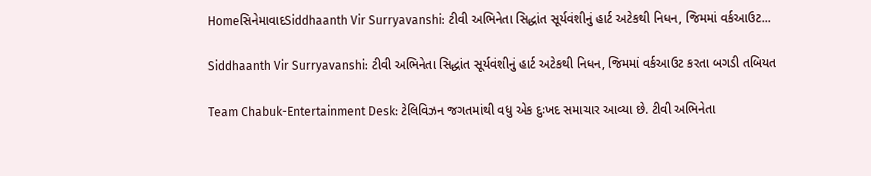HomeસિનેમાવાદSiddhaanth Vir Surryavanshi: ટીવી અભિનેતા સિદ્ધાંત સૂર્યવંશીનું હાર્ટ અટેકથી નિધન, જિમમાં વર્કઆઉટ...

Siddhaanth Vir Surryavanshi: ટીવી અભિનેતા સિદ્ધાંત સૂર્યવંશીનું હાર્ટ અટેકથી નિધન, જિમમાં વર્કઆઉટ કરતા બગડી તબિયત

Team Chabuk-Entertainment Desk: ટેલિવિઝન જગતમાંથી વધુ એક દુઃખદ સમાચાર આવ્યા છે. ટીવી અભિનેતા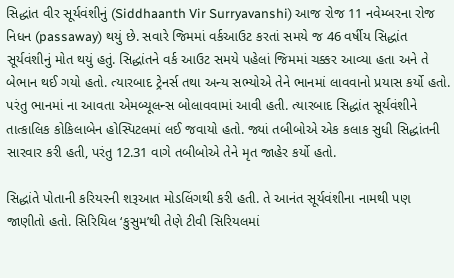સિદ્ધાંત વીર સૂર્યવંશીનું (Siddhaanth Vir Surryavanshi) આજ રોજ 11 નવેમ્બરના રોજ નિધન (passaway) થયું છે. સવારે જિમમાં વર્કઆઉટ કરતાં સમયે જ 46 વર્ષીય સિદ્ધાંત સૂર્યવંશીનું મોત થયું હતું. સિદ્ધાંતને વર્ક આઉટ સમયે પહેલાં જિમમાં ચક્કર આવ્યા હતા અને તે બેભાન થઈ ગયો હતો. ત્યારબાદ ટ્રેનર્સ તથા અન્ય સભ્યોએ તેને ભાનમાં લાવવાનો પ્રયાસ કર્યો હતો. પરંતુ ભાનમાં ના આવતા એમબ્યૂલન્સ બોલાવવામાં આવી હતી. ત્યારબાદ સિદ્ધાંત સૂર્યવંશીને તાત્કાલિક કોકિલાબેન હોસ્પિટલમાં લઈ જવાયો હતો. જ્યાં તબીબોએ એક કલાક સુધી સિદ્ધાંતની સારવાર કરી હતી, પરંતુ 12.31 વાગે તબીબોએ તેને મૃત જાહેર કર્યો હતો.

સિદ્ધાંતે પોતાની કરિયરની શરૂઆત મોડલિંગથી કરી હતી. તે આનંત સૂર્યવંશીના નામથી પણ જાણીતો હતો. સિરિયિલ ‘કુસુમ’થી તેણે ટીવી સિરિયલમાં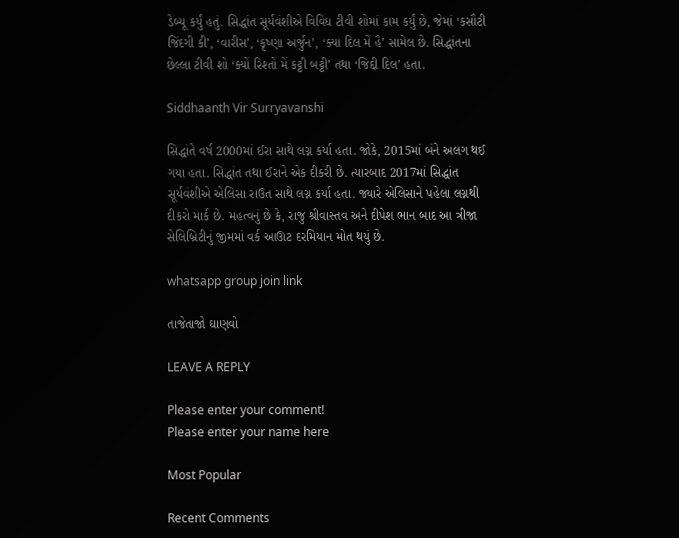ડેબ્યૂ કર્યું હતું. સિદ્ધાંત સૂર્યવંશીએ વિવિધ ટીવી શોમાં કામ કર્યું છે, જેમાં ‘કસૌટી જિંદગી કી’, ‘વારીસ’, ‘કૃષ્ણા અર્જુન’, ‘ક્યા દિલ મેં હૈ’ સામેલ છે. સિદ્ધાંતના છેલ્લા ટીવી શો ‘ક્યોં રિશ્તોં મેં કટ્ટી બટ્ટી’ તથા ‘જિદ્દી દિલ’ હતા.

Siddhaanth Vir Surryavanshi

સિદ્ધાંતે વર્ષ 2000માં ઈરા સાથે લગ્ન કર્યા હતા. જોકે, 2015માં બંને અલગ થઈ ગયા હતા. સિદ્ધાંત તથા ઈરાને એક દીકરી છે. ત્યારબાદ 2017માં સિદ્ધાંત સૂર્યવંશીએ એલિસા રાઉત સાથે લગ્ન કર્યા હતા. જ્યારે એલિસાને પહેલા લગ્નથી દીકરો માર્ક છે. મહત્વનું છે કે, રાજુ શ્રીવાસ્તવ અને દીપેશ ભાન બાદ આ ત્રીજા સેલિબ્રિટીનું જીમમાં વર્ક આઊટ દરમિયાન મોત થયું છે.

whatsapp group join link

તાજેતાજો ઘાણવો

LEAVE A REPLY

Please enter your comment!
Please enter your name here

Most Popular

Recent Comments